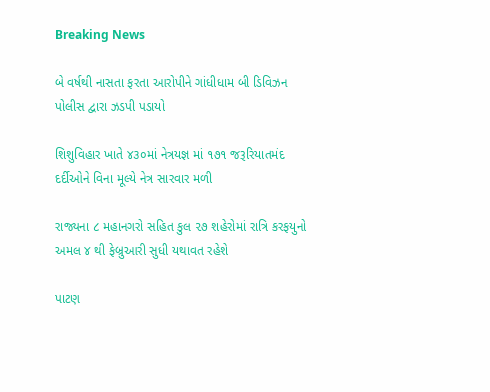Breaking News

બે વર્ષથી નાસતા ફરતા આરોપીને ગાંધીધામ બી ડિવિઝન પોલીસ દ્વારા ઝડપી પડાયો

શિશુવિહાર ખાતે ૪૩૦માં નેત્રયજ્ઞ માં ૧૭૧ જરૂરિયાતમંદ દર્દીઓને વિના મૂલ્યે નેત્ર સારવાર મળી

રાજ્યના ૮ મહાનગરો સહિત કુલ ૨૭ શહેરોમાં રાત્રિ કરફયુનો અમલ ૪ થી ફેબ્રુઆરી સુધી યથાવત રહેશે

પાટણ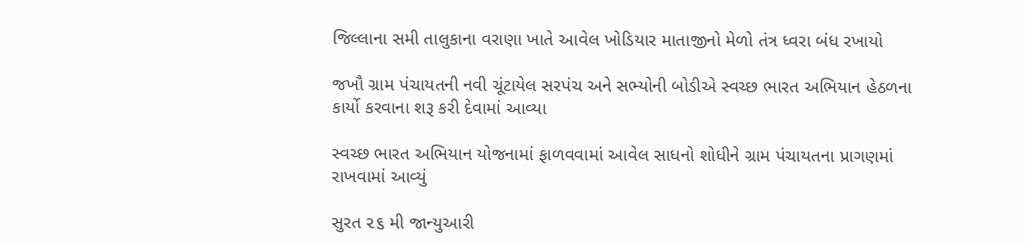જિલ્લાના સમી તાલુકાના વરાણા ખાતે આવેલ ખોડિયાર માતાજીનો મેળો તંત્ર ધ્વરા બંધ રખાયો

જખૌ ગ્રામ પંચાયતની નવી ચૂંટાયેલ સરપંચ અને સભ્યોની બોડીએ સ્વચ્છ ભારત અભિયાન હેઠળના કાર્યો કરવાના શરૂ કરી દેવામાં આવ્યા

સ્વચ્છ ભારત અભિયાન યોજનામાં ફાળવવામાં આવેલ સાધનો શોધીને ગ્રામ પંચાયતના પ્રાગણમાં રાખવામાં આવ્યું

સુરત ૨૬ મી જાન્યુઆરી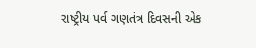રાષ્ટ્રીય પર્વ ગણતંત્ર દિવસની એક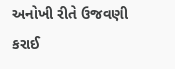અનોખી રીતે ઉજવણી કરાઈ